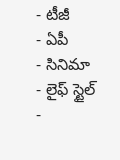- టీజీ
- ఏపీ
- సినిమా
- లైఫ్ స్టైల్
-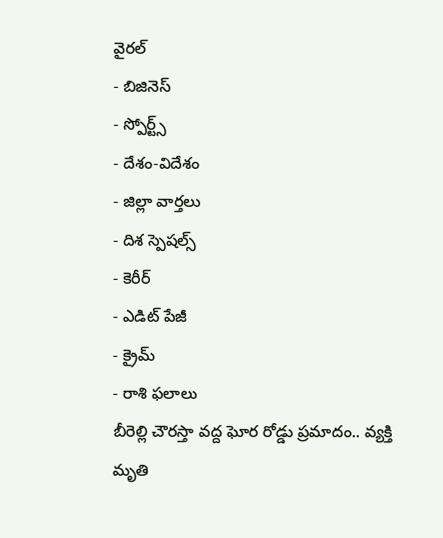వైరల్
- బిజినెస్
- స్పోర్ట్స్
- దేశం-విదేశం
- జిల్లా వార్తలు
- దిశ స్పెషల్స్
- కెరీర్
- ఎడిట్ పేజీ
- క్రైమ్
- రాశి ఫలాలు
బీరెల్లి చౌరస్తా వద్ద ఘోర రోడ్డు ప్రమాదం.. వ్యక్తి మృతి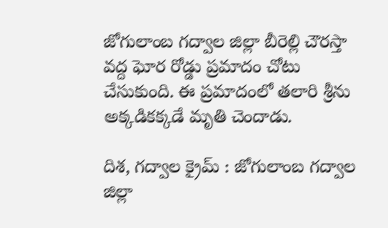జోగులాంబ గద్వాల జిల్లా బీరెల్లి చౌరస్తా వద్ద ఘోర రోడ్డు ప్రమాదం చోటు చేసుకుంది. ఈ ప్రమాదంలో తలారి శ్రీను అక్కడికక్కడే మృతి చెందాడు.

దిశ, గద్వాల క్రైమ్ : జోగులాంబ గద్వాల జిల్లా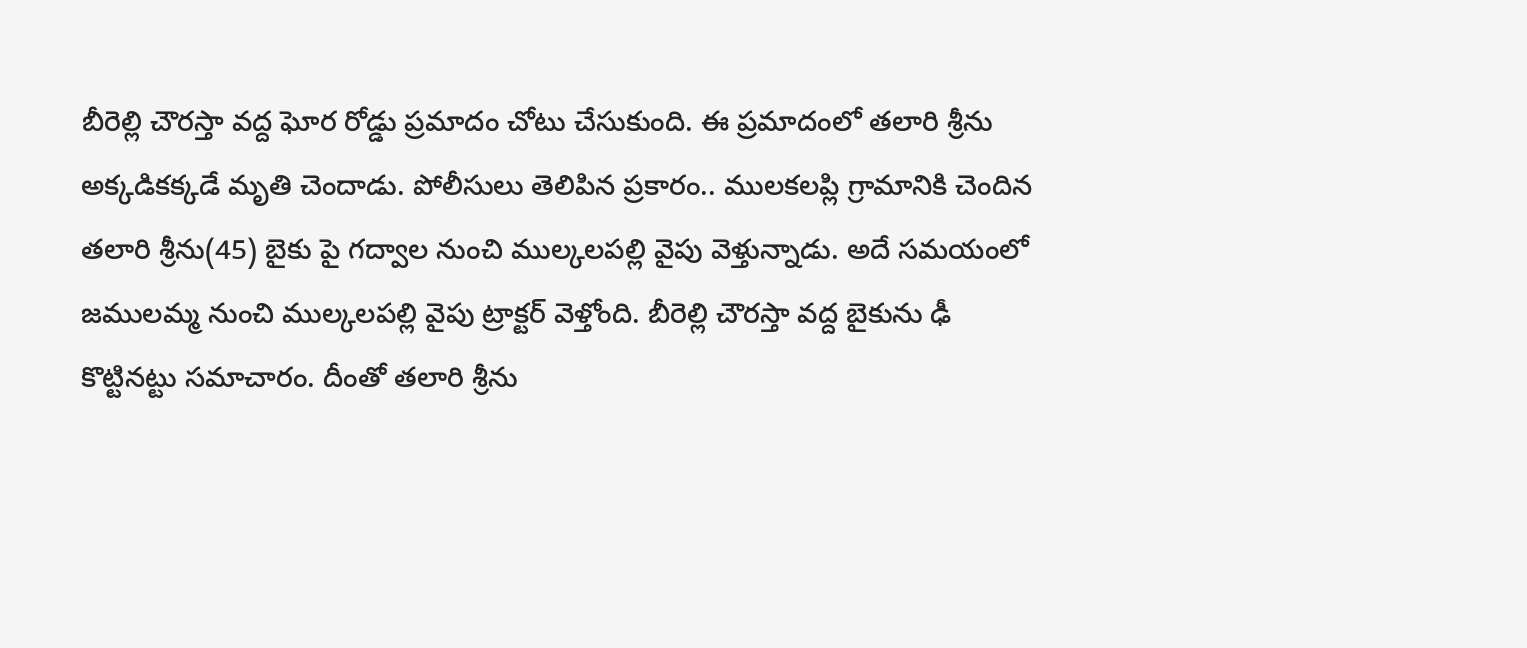బీరెల్లి చౌరస్తా వద్ద ఘోర రోడ్డు ప్రమాదం చోటు చేసుకుంది. ఈ ప్రమాదంలో తలారి శ్రీను అక్కడికక్కడే మృతి చెందాడు. పోలీసులు తెలిపిన ప్రకారం.. ములకలప్లి గ్రామానికి చెందిన తలారి శ్రీను(45) బైకు పై గద్వాల నుంచి ముల్కలపల్లి వైపు వెళ్తున్నాడు. అదే సమయంలో జములమ్మ నుంచి ముల్కలపల్లి వైపు ట్రాక్టర్ వెళ్తోంది. బీరెల్లి చౌరస్తా వద్ద బైకును ఢీ కొట్టినట్టు సమాచారం. దీంతో తలారి శ్రీను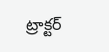ట్రాక్టర్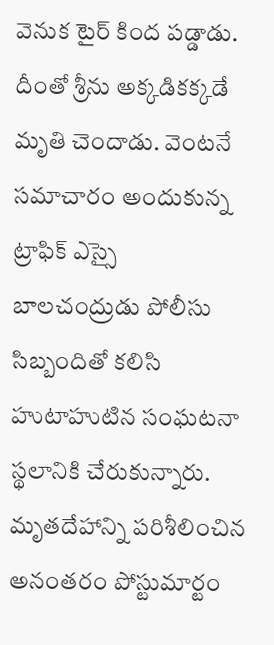వెనుక టైర్ కింద పడ్డాడు. దీంతో శ్రీను అక్కడికక్కడే మృతి చెందాడు. వెంటనే సమాచారం అందుకున్న ట్రాఫిక్ ఎస్సై బాలచంద్రుడు పోలీసు సిబ్బందితో కలిసి హుటాహుటిన సంఘటనా స్థలానికి చేరుకున్నారు. మృతదేహాన్ని పరిశీలించిన అనంతరం పోస్టుమార్టం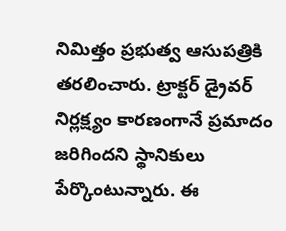నిమిత్తం ప్రభుత్వ ఆసుపత్రికి తరలించారు. ట్రాక్టర్ డ్రైవర్ నిర్లక్ష్యం కారణంగానే ప్రమాదం జరిగిందని స్థానికులు పేర్కొంటున్నారు. ఈ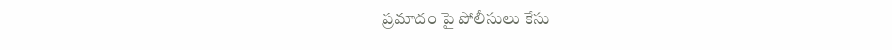ప్రమాదం పై పోలీసులు కేసు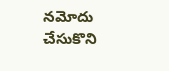నమోదు చేసుకొని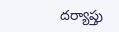దర్యాప్తు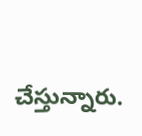చేస్తున్నారు.